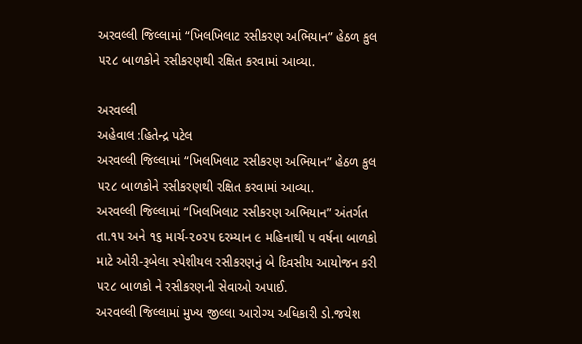અરવલ્લી જિલ્લામાં “ખિલખિલાટ રસીકરણ અભિયાન” હેઠળ કુલ ૫૨૮ બાળકોને રસીકરણથી રક્ષિત કરવામાં આવ્યા.

અરવલ્લી
અહેવાલ :હિતેન્દ્ર પટેલ
અરવલ્લી જિલ્લામાં “ખિલખિલાટ રસીકરણ અભિયાન” હેઠળ કુલ ૫૨૮ બાળકોને રસીકરણથી રક્ષિત કરવામાં આવ્યા.
અરવલ્લી જિલ્લામાં “ખિલખિલાટ રસીકરણ અભિયાન” અંતર્ગત તા.૧૫ અને ૧૬ માર્ચ-૨૦૨૫ દરમ્યાન ૯ મહિનાથી ૫ વર્ષના બાળકો માટે ઓરી-રૂબેલા સ્પેશીયલ રસીકરણનું બે દિવસીય આયોજન કરી ૫૨૮ બાળકો ને રસીકરણની સેવાઓ અપાઈ.
અરવલ્લી જિલ્લામાં મુખ્ય જીલ્લા આરોગ્ય અધિકારી ડો.જયેશ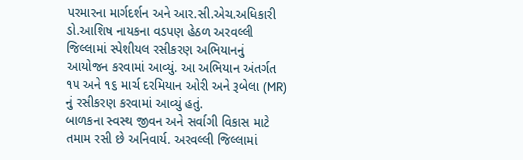પરમારના માર્ગદર્શન અને આર.સી.એચ.અધિકારી ડો.આશિષ નાયકના વડપણ હેઠળ અરવલ્લી જિલ્લામાં સ્પેશીયલ રસીકરણ અભિયાનનું આયોજન કરવામાં આવ્યું. આ અભિયાન અંતર્ગત ૧૫ અને ૧૬ માર્ચ દરમિયાન ઓરી અને રૂબેલા (MR) નું રસીકરણ કરવામાં આવ્યું હતું.
બાળકના સ્વસ્થ જીવન અને સર્વાગી વિકાસ માટે તમામ રસી છે અનિવાર્ય. અરવલ્લી જિલ્લામાં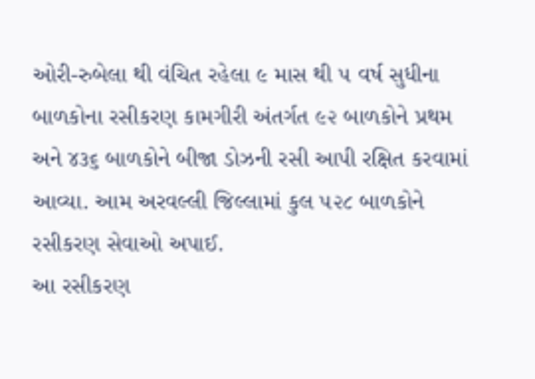ઓરી-રુબેલા થી વંચિત રહેલા ૯ માસ થી ૫ વર્ષ સુધીના બાળકોના રસીકરણ કામગીરી અંતર્ગત ૯૨ બાળકોને પ્રથમ અને ૪૩૬ બાળકોને બીજા ડોઝની રસી આપી રક્ષિત કરવામાં આવ્યા. આમ અરવલ્લી જિલ્લામાં કુલ ૫૨૮ બાળકોને રસીકરણ સેવાઓ અપાઈ.
આ રસીકરણ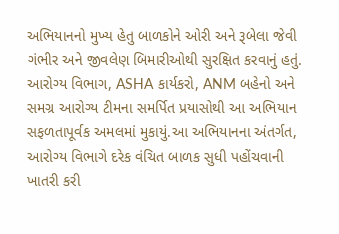અભિયાનનો મુખ્ય હેતુ બાળકોને ઓરી અને રૂબેલા જેવી ગંભીર અને જીવલેણ બિમારીઓથી સુરક્ષિત કરવાનું હતું. આરોગ્ય વિભાગ, ASHA કાર્યકરો, ANM બહેનો અને સમગ્ર આરોગ્ય ટીમના સમર્પિત પ્રયાસોથી આ અભિયાન સફળતાપૂર્વક અમલમાં મુકાયું.આ અભિયાનના અંતર્ગત, આરોગ્ય વિભાગે દરેક વંચિત બાળક સુધી પહોંચવાની ખાતરી કરી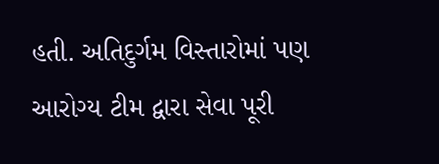હતી. અતિદુર્ગમ વિસ્તારોમાં પણ આરોગ્ય ટીમ દ્વારા સેવા પૂરી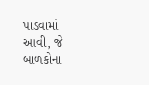પાડવામાં આવી, જે બાળકોના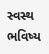સ્વસ્થ ભવિષ્ય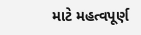માટે મહત્વપૂર્ણ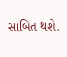સાબિત થશે.